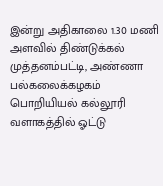இன்று அதிகாலை 1.30 மணி அளவில் திண்டுக்கல் முத்தனம்பட்டி, அண்ணா பல்கலைக்கழகம் பொறியியல் கல்லூரி வளாகத்தில் ஓட்டு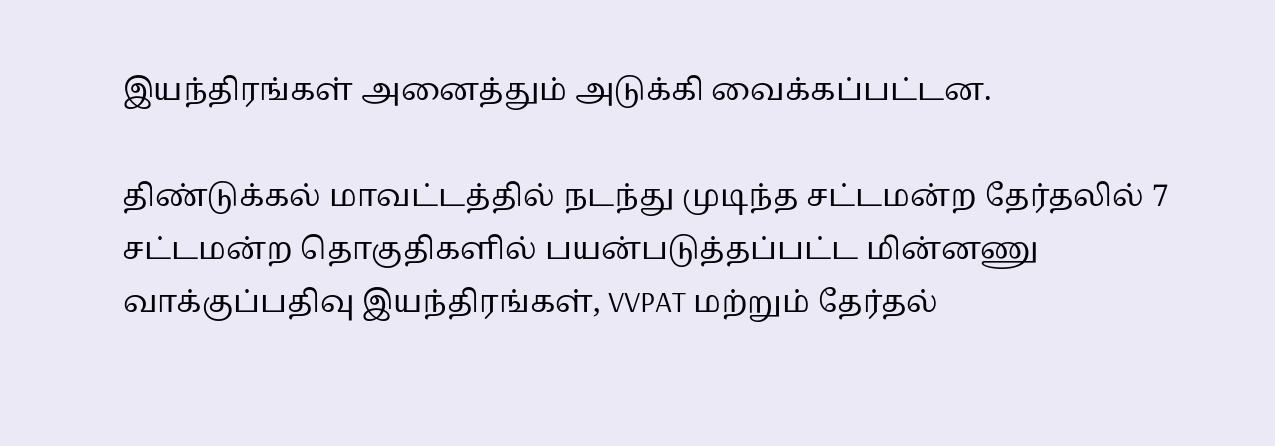இயந்திரங்கள் அனைத்தும் அடுக்கி வைக்கப்பட்டன.

திண்டுக்கல் மாவட்டத்தில் நடந்து முடிந்த சட்டமன்ற தேர்தலில் 7 சட்டமன்ற தொகுதிகளில் பயன்படுத்தப்பட்ட மின்னணு வாக்குப்பதிவு இயந்திரங்கள், VVPAT மற்றும் தேர்தல்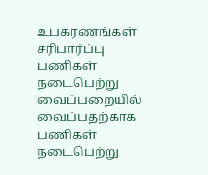உபகரணங்கள் சரிபார்ப்பு பணிகள் நடைபெற்று வைப்பறையில் வைப்பதற்காக பணிகள் நடைபெற்று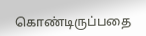கொண்டிருப்பதை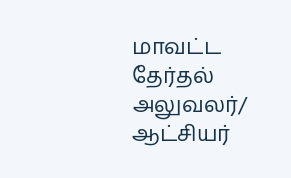மாவட்ட தேர்தல் அலுவலர்/ ஆட்சியர்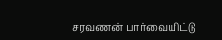சரவணன் பார்வையிட்டு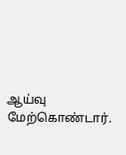ஆய்வு மேற்கொண்டார்.